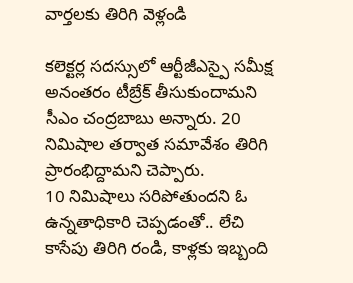వార్తలకు తిరిగి వెళ్లండి

కలెక్టర్ల సదస్సులో ఆర్టీజీఎస్పై సమీక్ష అనంతరం టీబ్రేక్ తీసుకుందామని సీఎం చంద్రబాబు అన్నారు. 20 నిమిషాల తర్వాత సమావేశం తిరిగి ప్రారంభిద్దామని చెప్పారు.
10 నిమిషాలు సరిపోతుందని ఓ ఉన్నతాధికారి చెప్పడంతో.. లేచి కాసేపు తిరిగి రండి, కాళ్లకు ఇబ్బంది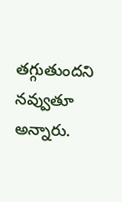తగ్గుతుందని నవ్వుతూ అన్నారు.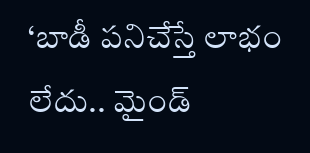‘బాడీ పనిచేస్తే లాభం లేదు.. మైండ్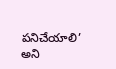పనిచేయాలి’ అని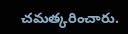చమత్కరించారు.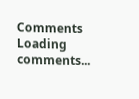Comments
Loading comments...